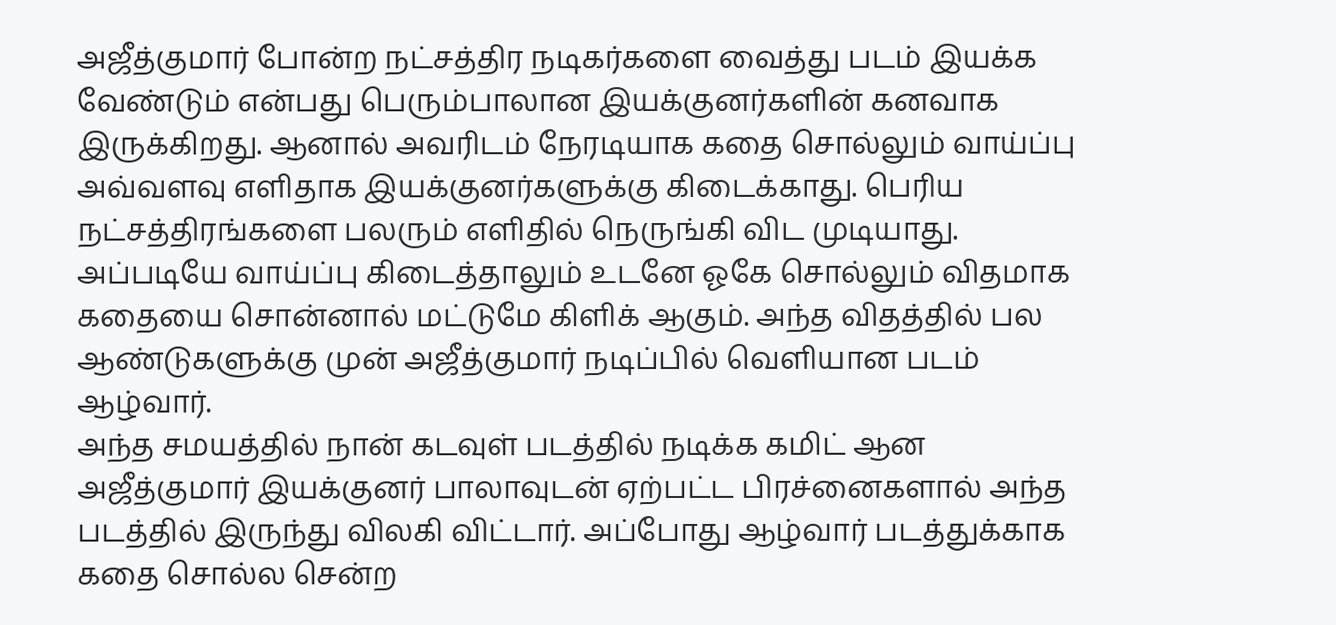அஜீத்குமார் போன்ற நட்சத்திர நடிகர்களை வைத்து படம் இயக்க வேண்டும் என்பது பெரும்பாலான இயக்குனர்களின் கனவாக இருக்கிறது. ஆனால் அவரிடம் நேரடியாக கதை சொல்லும் வாய்ப்பு அவ்வளவு எளிதாக இயக்குனர்களுக்கு கிடைக்காது. பெரிய நட்சத்திரங்களை பலரும் எளிதில் நெருங்கி விட முடியாது. அப்படியே வாய்ப்பு கிடைத்தாலும் உடனே ஓகே சொல்லும் விதமாக கதையை சொன்னால் மட்டுமே கிளிக் ஆகும். அந்த விதத்தில் பல ஆண்டுகளுக்கு முன் அஜீத்குமார் நடிப்பில் வெளியான படம் ஆழ்வார்.
அந்த சமயத்தில் நான் கடவுள் படத்தில் நடிக்க கமிட் ஆன அஜீத்குமார் இயக்குனர் பாலாவுடன் ஏற்பட்ட பிரச்னைகளால் அந்த படத்தில் இருந்து விலகி விட்டார். அப்போது ஆழ்வார் படத்துக்காக கதை சொல்ல சென்ற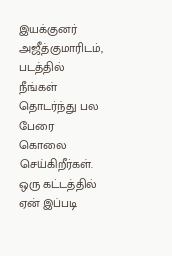இயக்குனர் அஜீத்குமாரிடம், படத்தில் நீங்கள் தொடர்ந்து பல பேரை கொலை செய்கிறீர்கள். ஒரு கட்டத்தில் ஏன் இப்படி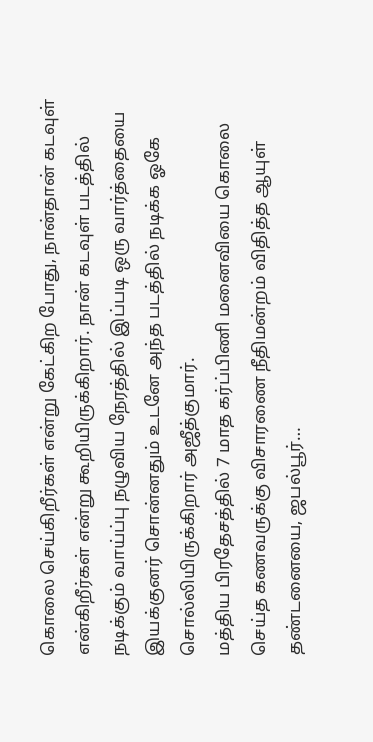கொலை செய்கிறீர்கள் என்று கேட்கிற போது, நான்தான் கடவுள் என்கிறீர்கள் என்று கூறியிருக்கிறார். நான் கடவுள் படத்தில் நடிக்கும் வாய்ப்பு நழுவிய நேரத்தில் இப்படி ஒரு வார்த்தையை இயக்குனர் சொன்னதும் உடனே அந்த படத்தில் நடிக்க ஓகே சொல்லியிருக்கிறார் அஜீத்குமார்.
மத்திய பிரதேசத்தில் 7 மாத கர்ப்பிணி மனைவியை கொலை செய்த கணவருக்கு விசாரணை நீதிமன்றம் விதித்த ஆயுள் தண்டனையை, ஜபல்பூர்…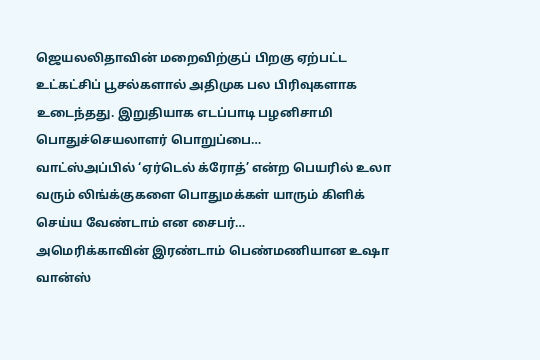ஜெயலலிதாவின் மறைவிற்குப் பிறகு ஏற்பட்ட உட்கட்சிப் பூசல்களால் அதிமுக பல பிரிவுகளாக உடைந்தது. இறுதியாக எடப்பாடி பழனிசாமி பொதுச்செயலாளர் பொறுப்பை…
வாட்ஸ்அப்பில் ‘ஏர்டெல் க்ரோத்’ என்ற பெயரில் உலா வரும் லிங்க்குகளை பொதுமக்கள் யாரும் கிளிக் செய்ய வேண்டாம் என சைபர்…
அமெரிக்காவின் இரண்டாம் பெண்மணியான உஷா வான்ஸ்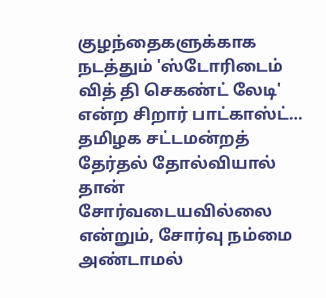குழந்தைகளுக்காக நடத்தும் 'ஸ்டோரிடைம் வித் தி செகண்ட் லேடி' என்ற சிறார் பாட்காஸ்ட்…
தமிழக சட்டமன்றத் தேர்தல் தோல்வியால் தான் சோர்வடையவில்லை என்றும், சோர்வு நம்மை அண்டாமல்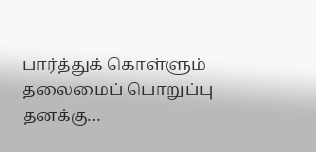பார்த்துக் கொள்ளும் தலைமைப் பொறுப்பு தனக்கு…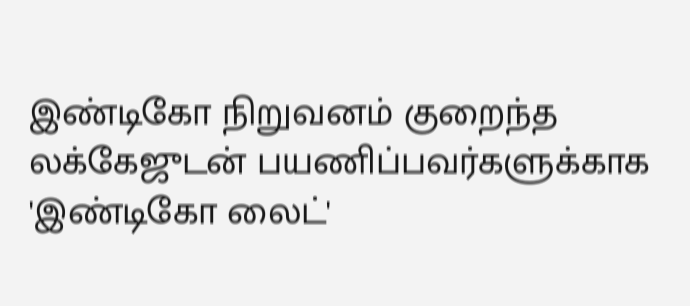இண்டிகோ நிறுவனம் குறைந்த லக்கேஜுடன் பயணிப்பவர்களுக்காக 'இண்டிகோ லைட்'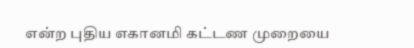என்ற புதிய எகானமி கட்டண முறையை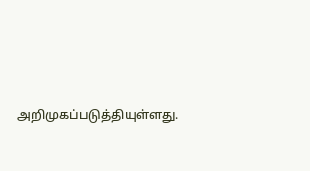அறிமுகப்படுத்தியுள்ளது.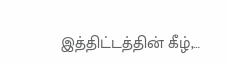இத்திட்டத்தின் கீழ்,…